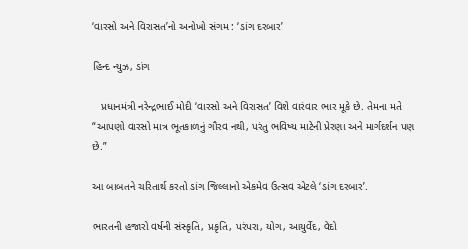‘વારસો અને વિરાસત’નો અનોખો સંગમ : ‘ડાંગ દરબાર’

હિન્દ ન્યુઝ, ડાંગ

   પ્રધાનમંત્રી નરેન્દ્રભાઈ મોદી ‘વારસો અને વિરાસત’ વિશે વારંવાર ભાર મૂકે છે. તેમના મતે “આપણો વારસો માત્ર ભૂતકાળનું ગૌરવ નથી, પરંતુ ભવિષ્ય માટેની પ્રેરણા અને માર્ગદર્શન પણ છે.”

આ બાબતને ચરિતાર્થ કરતો ડાંગ જિલ્લાનો એકમેવ ઉત્સવ એટલે ‘ડાંગ દરબાર’.

ભારતની હજારો વર્ષની સંસ્કૃતિ, પ્રકૃતિ, પરંપરા, યોગ, આયુર્વેદ, વેદો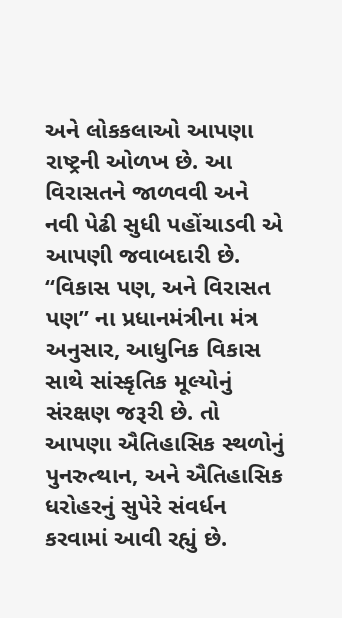અને લોકકલાઓ આપણા રાષ્ટ્રની ઓળખ છે. આ વિરાસતને જાળવવી અને નવી પેઢી સુધી પહોંચાડવી એ આપણી જવાબદારી છે. “વિકાસ પણ, અને વિરાસત પણ” ના પ્રધાનમંત્રીના મંત્ર અનુસાર, આધુનિક વિકાસ સાથે સાંસ્કૃતિક મૂલ્યોનું સંરક્ષણ જરૂરી છે. તો આપણા ઐતિહાસિક સ્થળોનું પુનરુત્થાન, અને ઐતિહાસિક ધરોહરનું સુપેરે સંવર્ધન કરવામાં આવી રહ્યું છે.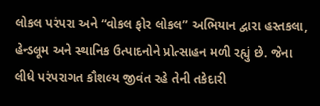લોકલ પરંપરા અને “વોકલ ફોર લોકલ” અભિયાન દ્વારા હસ્તકલા, હેન્ડલૂમ અને સ્થાનિક ઉત્પાદનોને પ્રોત્સાહન મળી રહ્યું છે. જેના લીધે પરંપરાગત કૌશલ્ય જીવંત રહે તેની તકેદારી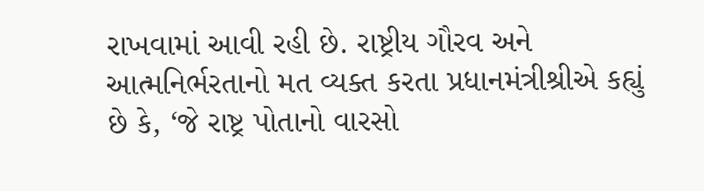રાખવામાં આવી રહી છે. રાષ્ટ્રીય ગૌરવ અને આત્મનિર્ભરતાનો મત વ્યક્ત કરતા પ્રધાનમંત્રીશ્રીએ કહ્યું છે કે, ‘જે રાષ્ટ્ર પોતાનો વારસો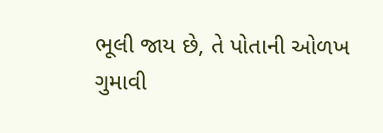ભૂલી જાય છે, તે પોતાની ઓળખ ગુમાવી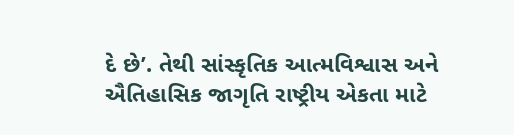દે છે’. તેથી સાંસ્કૃતિક આત્મવિશ્વાસ અને ઐતિહાસિક જાગૃતિ રાષ્ટ્રીય એકતા માટે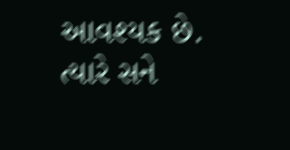આવશ્યક છે. ત્યારે સને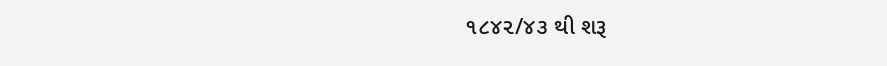૧૮૪૨/૪૩ થી શરૂ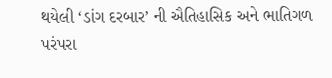થયેલી ‘ડાંગ દરબાર’ ની ઐતિહાસિક અને ભાતિગળ પરંપરા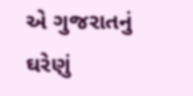એ ગુજરાતનું ઘરેણું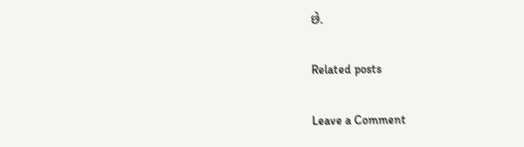છે.

Related posts

Leave a Comment